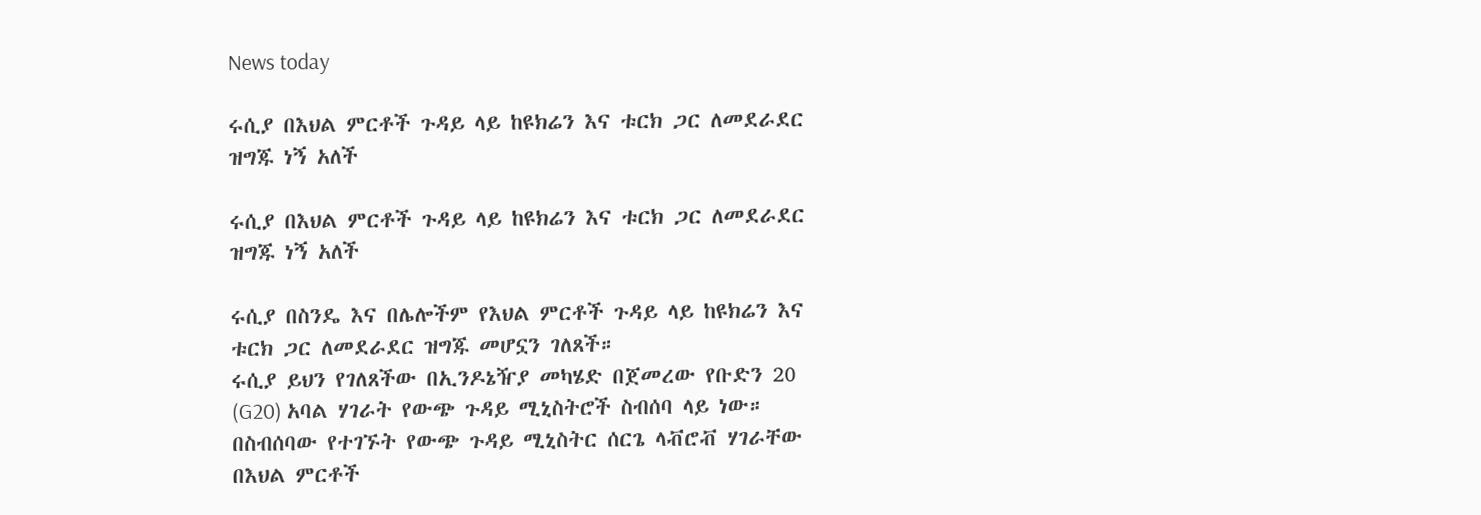News today

ሩሲያ በእህል ምርቶች ጉዳይ ላይ ከዩክሬን እና ቱርክ ጋር ለመደራደር ዝግጁ ነኝ አለች

ሩሲያ በእህል ምርቶች ጉዳይ ላይ ከዩክሬን እና ቱርክ ጋር ለመደራደር ዝግጁ ነኝ አለች

ሩሲያ በስንዴ እና በሌሎችም የእህል ምርቶች ጉዳይ ላይ ከዩክሬን እና ቱርክ ጋር ለመደራደር ዝግጁ መሆኗን ገለጸች።
ሩሲያ ይህን የገለጸችው በኢንዶኔዥያ መካሄድ በጀመረው የቡድን 20 (G20) አባል ሃገራት የውጭ ጉዳይ ሚኒስትሮች ስብሰባ ላይ ነው።
በስብሰባው የተገኙት የውጭ ጉዳይ ሚኒስትር ሰርጌ ላቭሮቭ ሃገራቸው በእህል ምርቶች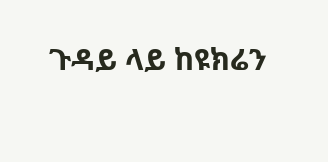ጉዳይ ላይ ከዩክሬን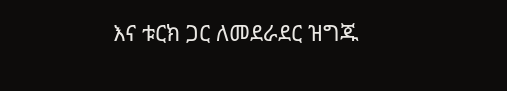እና ቱርክ ጋር ለመደራደር ዝግጁ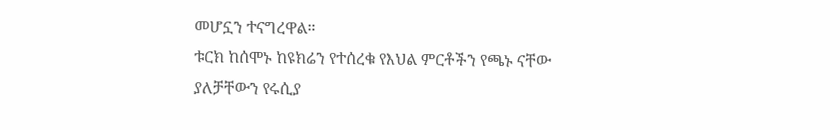መሆኗን ተናግረዋል።
ቱርክ ከሰሞኑ ከዩክሬን የተሰረቁ የእህል ምርቶችን የጫኑ ናቸው ያለቻቸውን የሩሲያ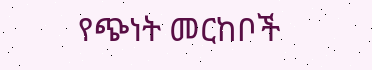የጭነት መርከቦች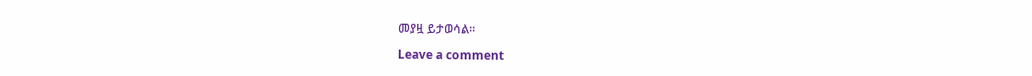መያዟ ይታወሳል።

Leave a comment